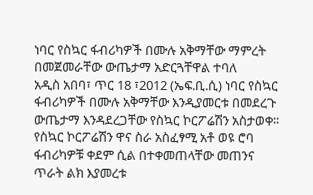ነባር የስኳር ፋብሪካዎች በሙሉ አቅማቸው ማምረት በመጀመራቸው ውጤታማ አድርጓቸዋል ተባለ
አዲስ አበባ፣ ጥር 18 ፣2012 (ኤፍ.ቢ.ሲ) ነባር የስኳር ፋብሪካዎች በሙሉ አቅማቸው እንዲያመርቱ በመደረጉ ውጤታማ እንዳደረጋቸው የስኳር ኮርፖሬሽን አስታወቀ፡፡
የስኳር ኮርፖሬሽን ዋና ስራ አስፈፃሚ አቶ ወዩ ሮባ ፋብሪካዎቹ ቀደም ሲል በተቀመጠላቸው መጠንና ጥራት ልክ እያመረቱ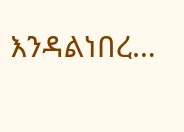እንዳልነበረ…